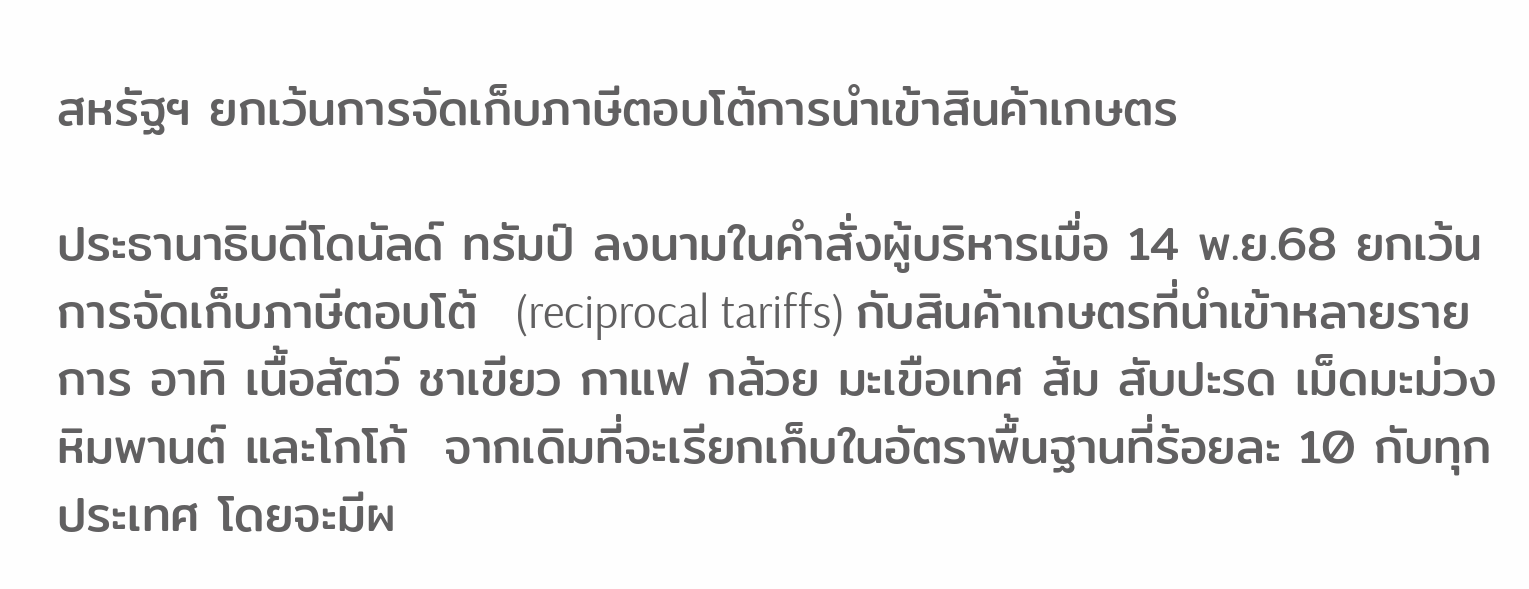สหรัฐฯ ยกเว้นการจัดเก็บภาษีตอบโต้การนำเข้าสินค้าเกษตร

ประธานาธิบดีโดนัลด์ ทรัมป์ ลงนามในคำสั่งผู้บริหารเมื่อ 14 พ.ย.68 ยกเว้นการจัดเก็บภาษีตอบโต้  (reciprocal tariffs) กับสินค้าเกษตรที่นำเข้าหลายรายการ อาทิ เนื้อสัตว์ ชาเขียว กาแฟ กล้วย มะเขือเทศ ส้ม สับปะรด เม็ดมะม่วงหิมพานต์ และโกโก้  จากเดิมที่จะเรียกเก็บในอัตราพื้นฐานที่ร้อยละ 10 กับทุกประเทศ โดยจะมีผ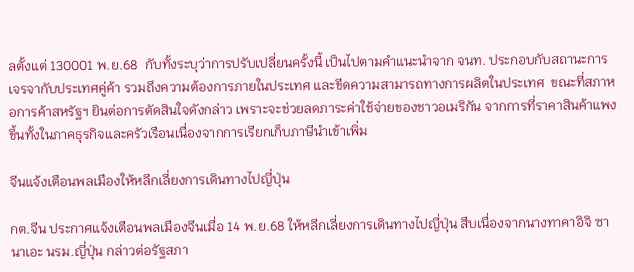ลตั้งแต่ 130001 พ.ย.68  กับทั้งระบุว่าการปรับเปลี่ยนครั้งนี้ เป็นไปตามคำแนะนำจาก จนท. ประกอบกับสถานะการเจรจากับประเทศคู่ค้า รวมถึงความต้องการภายในประเทศ และขีดความสามารถทางการผลิตในประเทศ  ขณะที่สภาหอการค้าสหรัฐฯ ยินต่อการตัดสินใจดังกล่าว เพราะจะช่วยลดภาระค่าใช้จ่ายของชาวอเมริกัน จากการที่ราคาสินค้าแพงขึ้นทั้งในภาคธุรกิจและครัวเรือนเนื่องจากการเรียกเก็บภาษีนำเข้าเพิ่ม

จีนแจ้งเตือนพลเมืองให้หลีกเลี่ยงการเดินทางไปญี่ปุ่น

กต.จีน ประกาศแจ้งเตือนพลเมืองจีนเมื่อ 14 พ.ย.68 ให้หลีกเลี่ยงการเดินทางไปญี่ปุ่น สืบเนื่องจากนางทาคาอิจิ ซานาเอะ นรม.ญี่ปุ่น กล่าวต่อรัฐสภา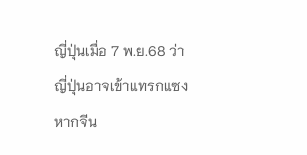ญี่ปุ่นเมื่อ 7 พ.ย.68 ว่า ญี่ปุ่นอาจเข้าแทรกแซงหากจีน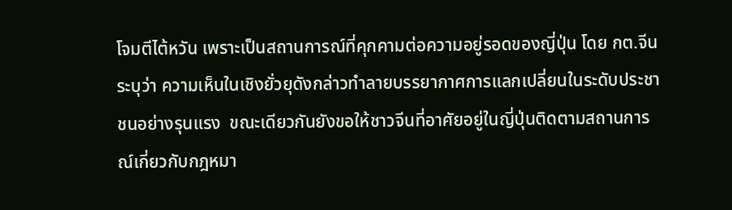โจมตีไต้หวัน เพราะเป็นสถานการณ์ที่คุกคามต่อความอยู่รอดของญี่ปุ่น โดย กต.จีนระบุว่า ความเห็นในเชิงยั่วยุดังกล่าวทำลายบรรยากาศการแลกเปลี่ยนในระดับประชาชนอย่างรุนแรง  ขณะเดียวกันยังขอให้ชาวจีนที่อาศัยอยู่ในญี่ปุ่นติดตามสถานการณ์เกี่ยวกับกฎหมา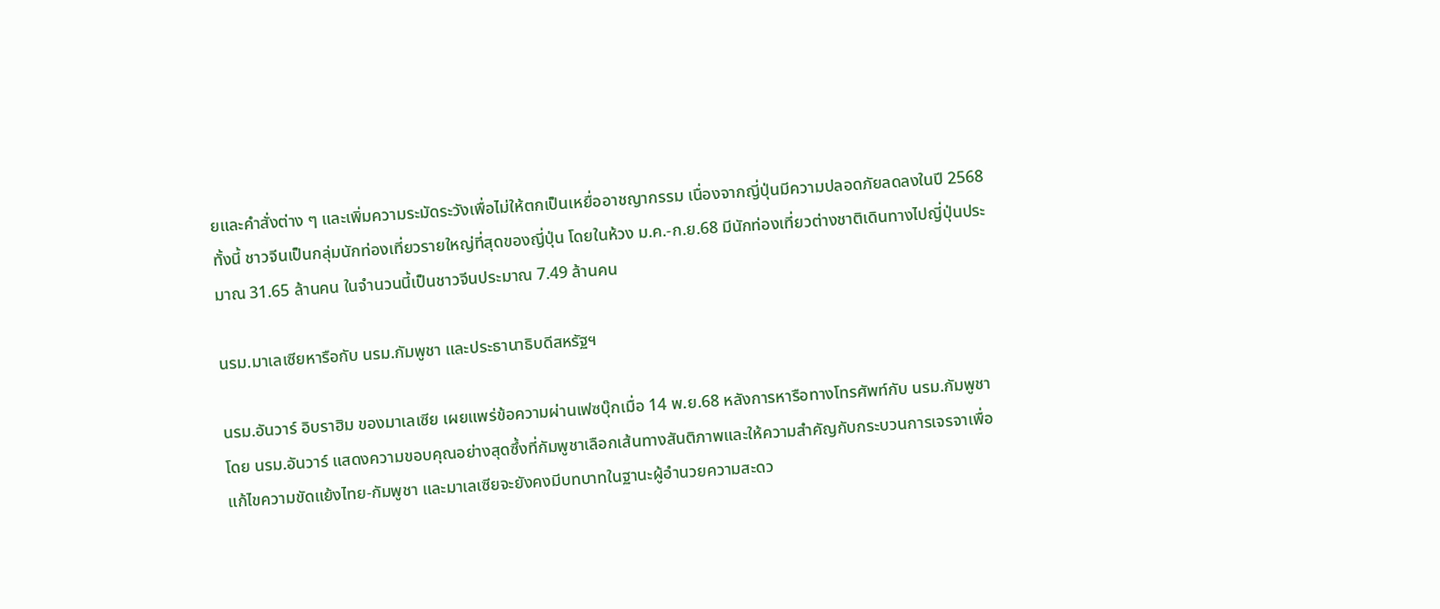ยและคำสั่งต่าง ๆ และเพิ่มความระมัดระวังเพื่อไม่ให้ตกเป็นเหยื่ออาชญากรรม เนื่องจากญี่ปุ่นมีความปลอดภัยลดลงในปี 2568 ทั้งนี้ ชาวจีนเป็นกลุ่มนักท่องเที่ยวรายใหญ่ที่สุดของญี่ปุ่น โดยในห้วง ม.ค.-ก.ย.68 มีนักท่องเที่ยวต่างชาติเดินทางไปญี่ปุ่นประมาณ 31.65 ล้านคน ในจำนวนนี้เป็นชาวจีนประมาณ 7.49 ล้านคน

นรม.มาเลเซียหารือกับ นรม.กัมพูชา และประธานาธิบดีสหรัฐฯ

นรม.อันวาร์ อิบราฮิม ของมาเลเซีย เผยแพร่ข้อความผ่านเฟซบุ๊กเมื่อ 14 พ.ย.68 หลังการหารือทางโทรศัพท์กับ นรม.กัมพูชา โดย นรม.อันวาร์ แสดงความขอบคุณอย่างสุดซึ้งที่กัมพูชาเลือกเส้นทางสันติภาพและให้ความสำคัญกับกระบวนการเจรจาเพื่อแก้ไขความขัดแย้งไทย-กัมพูชา และมาเลเซียจะยังคงมีบทบาทในฐานะผู้อำนวยความสะดว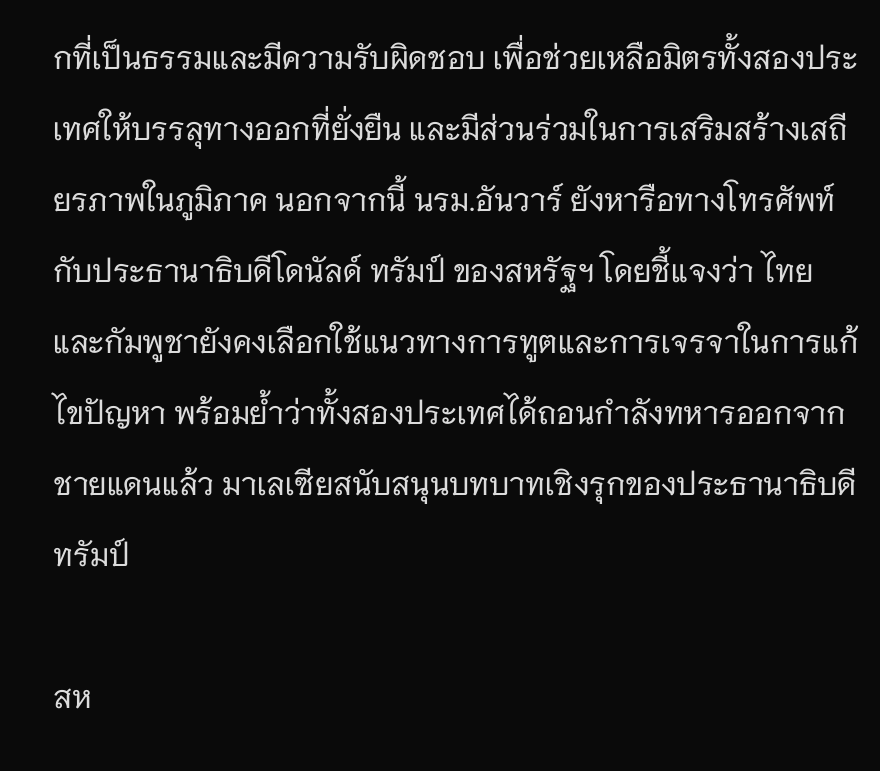กที่เป็นธรรมและมีความรับผิดชอบ เพื่อช่วยเหลือมิตรทั้งสองประเทศให้บรรลุทางออกที่ยั่งยืน และมีส่วนร่วมในการเสริมสร้างเสถียรภาพในภูมิภาค นอกจากนี้ นรม.อันวาร์ ยังหารือทางโทรศัพท์กับประธานาธิบดีโดนัลด์ ทรัมป์ ของสหรัฐฯ โดยชี้แจงว่า ไทยและกัมพูชายังคงเลือกใช้แนวทางการทูตและการเจรจาในการแก้ไขปัญหา พร้อมย้ำว่าทั้งสองประเทศได้ถอนกำลังทหารออกจากชายแดนแล้ว มาเลเซียสนับสนุนบทบาทเชิงรุกของประธานาธิบดีทรัมป์

สห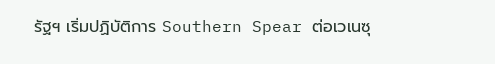รัฐฯ เริ่มปฏิบัติการ Southern Spear ต่อเวเนซุ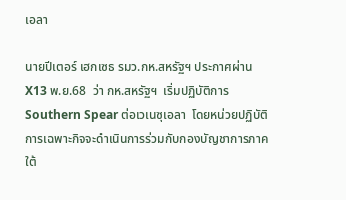เอลา

นายปีเตอร์ เฮกเซธ รมว.กห.สหรัฐฯ ประกาศผ่าน X13 พ.ย.68  ว่า กห.สหรัฐฯ  เริ่มปฏิบัติการ Southern Spear ต่อเวเนซุเอลา  โดยหน่วยปฏิบัติการเฉพาะกิจจะดำเนินการร่วมกับกองบัญชาการภาคใต้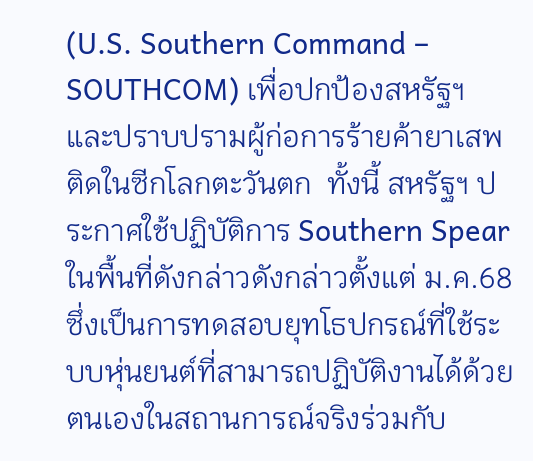(U.S. Southern Command – SOUTHCOM) เพื่อปกป้องสหรัฐฯ และปราบปรามผู้ก่อการร้ายค้ายาเสพติดในซีกโลกตะวันตก  ทั้งนี้ สหรัฐฯ ประกาศใช้ปฏิบัติการ Southern Spear ในพื้นที่ดังกล่าวดังกล่าวตั้งแต่ ม.ค.68 ซึ่งเป็นการทดสอบยุทโธปกรณ์ที่ใช้ระบบหุ่นยนต์ที่สามารถปฏิบัติงานได้ด้วยตนเองในสถานการณ์จริงร่วมกับ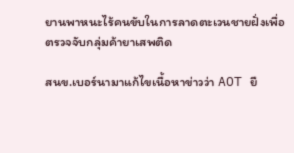ยานพาหนะไร้คนขับในการลาดตะเวนชายฝั่งเพื่อตรวจจับกลุ่มค้ายาเสพติด

สนข.เบอร์นามาแก้ไขเนื้อหาข่าวว่า AOT ยื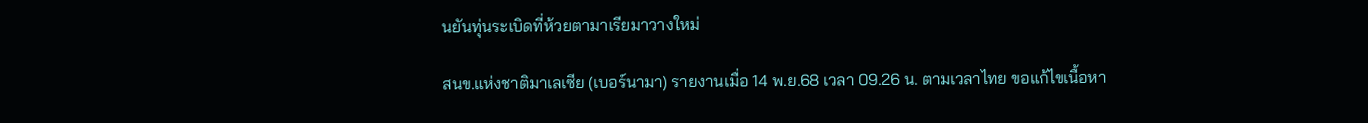นยันทุ่นระเบิดที่ห้วยตามาเรียมาวางใหม่

สนข.แห่งชาติมาเลเซีย (เบอร์นามา) รายงานเมื่อ 14 พ.ย.68 เวลา 09.26 น. ตามเวลาไทย ขอแก้ไขเนื้อหา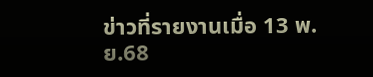ข่าวที่รายงานเมื่อ 13 พ.ย.68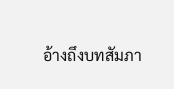อ้างถึงบทสัมภา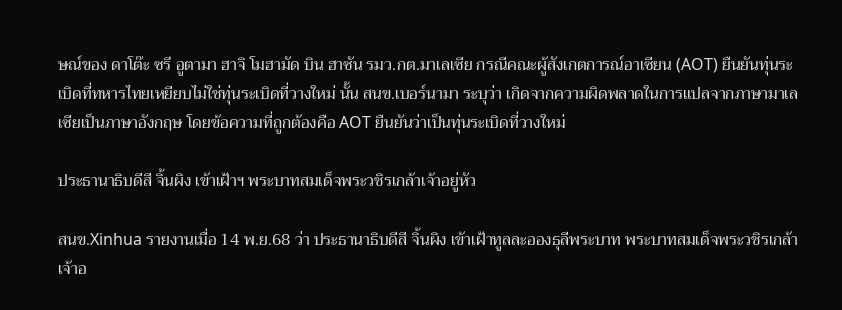ษณ์ของ ดาโต๊ะ ซรี อูตามา ฮาจิ โมฮามัด บิน ฮาซัน รมว.กต.มาเลเซีย กรณีคณะผู้สังเกตการณ์อาเซียน (AOT) ยืนยันทุ่นระเบิดที่ทหารไทยเหยียบไม่ใช่ทุ่นระเบิดที่วางใหม่ นั้น สนข.เบอร์นามา ระบุว่า เกิดจากความผิดพลาดในการแปลจากภาษามาเลเซียเป็นภาษาอังกฤษ โดยข้อความที่ถูกต้องคือ AOT ยืนยันว่าเป็นทุ่นระเบิดที่วางใหม่

ประธานาธิบดีสี จิ้นผิง เข้าเฝ้าฯ พระบาทสมเด็จพระวชิรเกล้าเจ้าอยู่หัว

สนข.Xinhua รายงานเมื่อ 14 พ.ย.68 ว่า ประธานาธิบดีสี จิ้นผิง เข้าเฝ้าทูลละอองธุลีพระบาท พระบาทสมเด็จพระวชิรเกล้าเจ้าอ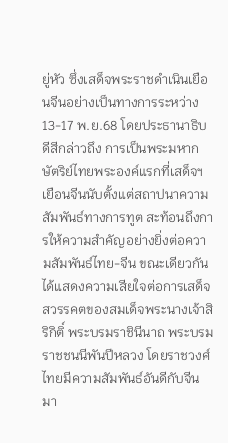ยู่หัว ซึ่งเสด็จพระราชดำเนินเยือนจีนอย่างเป็นทางการระหว่าง 13-17 พ.ย.68 โดยประธานาธิบดีสีกล่าวถึง การเป็นพระมหากษัตริย์ไทยพระองค์แรกที่เสด็จฯ เยือนจีนนับตั้งแต่สถาปนาความสัมพันธ์ทางการทูต สะท้อนถึงการให้ความสำคัญอย่างยิ่งต่อความสัมพันธ์ไทย-จีน ขณะเดียวกัน ได้แสดงความเสียใจต่อการเสด็จสวรรคตของสมเด็จพระนางเจ้าสิริกิติ์ พระบรมราชินีนาถ พระบรมราชชนนีพันปีหลวง โดยราชวงศ์ไทยมีความสัมพันธ์อันดีกับจีนมา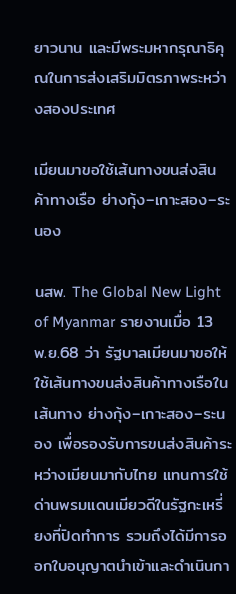ยาวนาน และมีพระมหากรุณาธิคุณในการส่งเสริมมิตรภาพระหว่างสองประเทศ

เมียนมาขอใช้เส้นทางขนส่งสินค้าทางเรือ ย่างกุ้ง–เกาะสอง–ระนอง

นสพ. The Global New Light of Myanmar รายงานเมื่อ 13 พ.ย.68 ว่า รัฐบาลเมียนมาขอให้ใช้เส้นทางขนส่งสินค้าทางเรือในเส้นทาง ย่างกุ้ง–เกาะสอง–ระนอง เพื่อรองรับการขนส่งสินค้าระหว่างเมียนมากับไทย แทนการใช้ด่านพรมแดนเมียวดีในรัฐกะเหรี่ยงที่ปิดทำการ รวมถึงได้มีการออกใบอนุญาตนำเข้าและดำเนินกา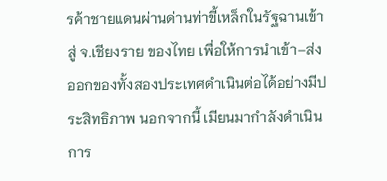รค้าชายแดนผ่านด่านท่าขี้เหล็กในรัฐฉานเข้าสู่ จ.เชียงราย ของไทย เพื่อให้การนำเข้า–ส่งออกของทั้งสองประเทศดำเนินต่อได้อย่างมีประสิทธิภาพ นอกจากนี้ เมียนมากำลังดำเนินการ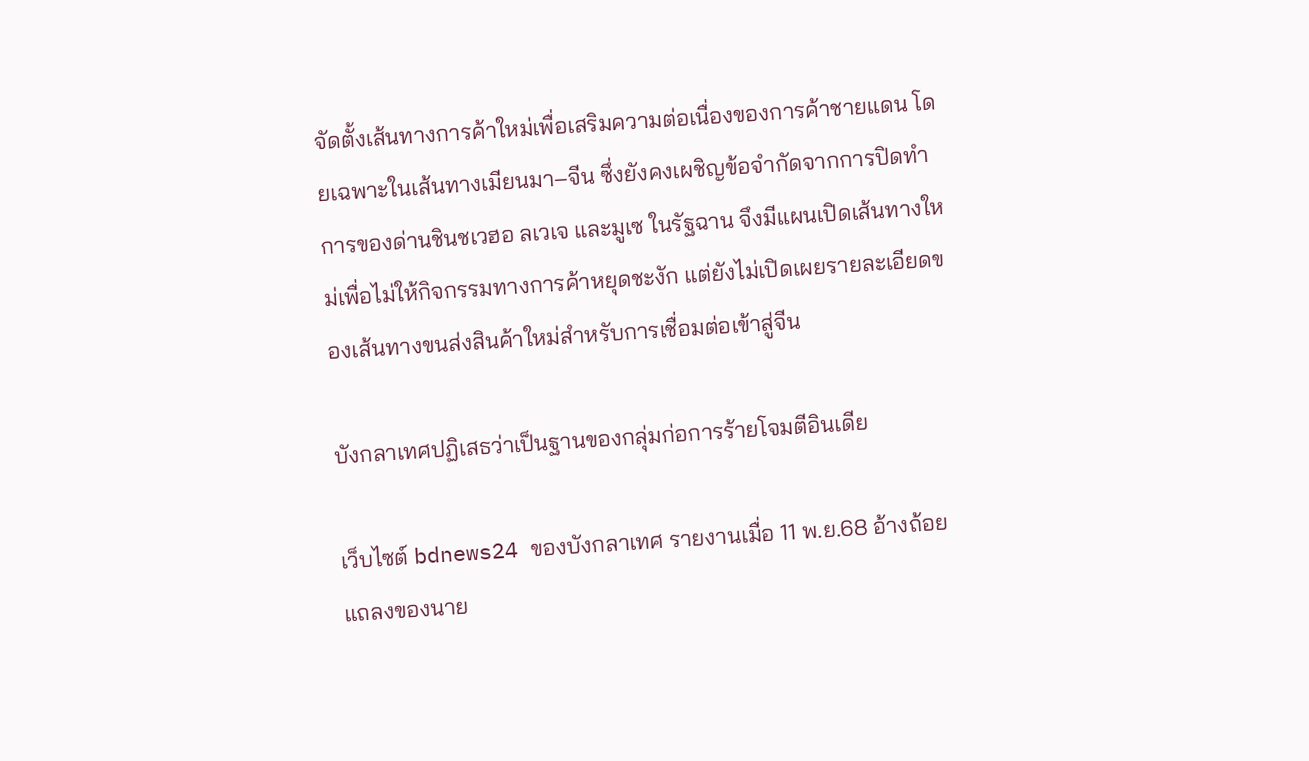จัดตั้งเส้นทางการค้าใหม่เพื่อเสริมความต่อเนื่องของการค้าชายแดน โดยเฉพาะในเส้นทางเมียนมา–จีน ซึ่งยังคงเผชิญข้อจำกัดจากการปิดทำการของด่านชินชเวฮอ ลเวเจ และมูเซ ในรัฐฉาน จึงมีแผนเปิดเส้นทางใหม่เพื่อไม่ให้กิจกรรมทางการค้าหยุดชะงัก แต่ยังไม่เปิดเผยรายละเอียดของเส้นทางขนส่งสินค้าใหม่สำหรับการเชื่อมต่อเข้าสู่จีน

บังกลาเทศปฏิเสธว่าเป็นฐานของกลุ่มก่อการร้ายโจมตีอินเดีย

เว็บไซต์ bdnews24 ของบังกลาเทศ รายงานเมื่อ 11 พ.ย.68 อ้างถ้อยแถลงของนาย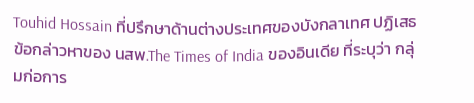Touhid Hossain ที่ปรึกษาด้านต่างประเทศของบังกลาเทศ ปฏิเสธข้อกล่าวหาของ นสพ.The Times of India ของอินเดีย ที่ระบุว่า กลุ่มก่อการ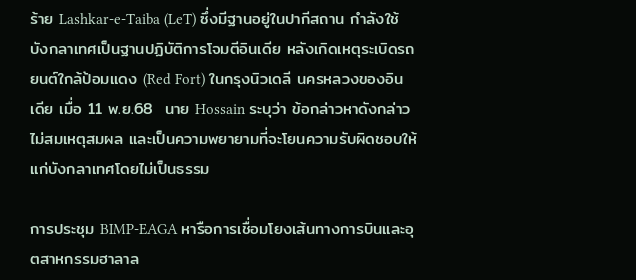ร้าย Lashkar-e-Taiba (LeT) ซึ่งมีฐานอยู่ในปากีสถาน กำลังใช้บังกลาเทศเป็นฐานปฏิบัติการโจมตีอินเดีย หลังเกิดเหตุระเบิดรถยนต์ใกล้ป้อมแดง (Red Fort) ในกรุงนิวเดลี นครหลวงของอินเดีย เมื่อ 11 พ.ย.68  นาย Hossain ระบุว่า ข้อกล่าวหาดังกล่าวไม่สมเหตุสมผล และเป็นความพยายามที่จะโยนความรับผิดชอบให้แก่บังกลาเทศโดยไม่เป็นธรรม

การประชุม BIMP-EAGA หารือการเชื่อมโยงเส้นทางการบินและอุตสาหกรรมฮาลาล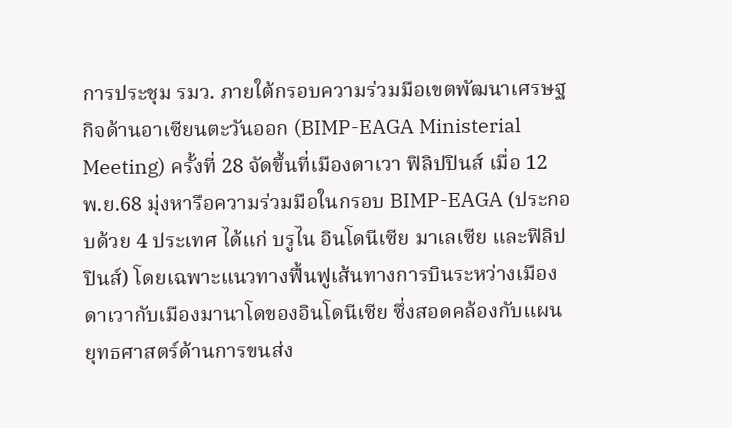การประชุม รมว. ภายใต้กรอบความร่วมมือเขตพัฒนาเศรษฐกิจด้านอาเซียนตะวันออก (BIMP-EAGA Ministerial Meeting) ครั้งที่ 28 จัดขึ้นที่เมืองดาเวา ฟิลิปปินส์ เมื่อ 12 พ.ย.68 มุ่งหารือความร่วมมือในกรอบ BIMP-EAGA (ประกอบด้วย 4 ประเทศ ได้แก่ บรูไน อินโดนีเซีย มาเลเซีย และฟิลิปปินส์) โดยเฉพาะแนวทางฟื้นฟูเส้นทางการบินระหว่างเมืองดาเวากับเมืองมานาโดของอินโดนีเซีย ซึ่งสอดคล้องกับแผนยุทธศาสตร์ด้านการขนส่ง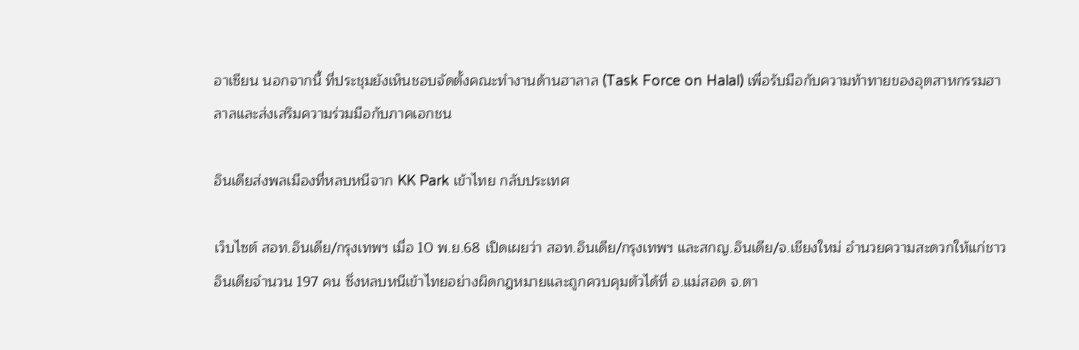อาเซียน นอกจากนี้ ที่ประชุมยังเห็นชอบจัดตั้งคณะทำงานด้านฮาลาล (Task Force on Halal) เพื่อรับมือกับความท้าทายของอุตสาหกรรมฮาลาลและส่งเสริมความร่วมมือกับภาคเอกชน

อินเดียส่งพลเมืองที่หลบหนีจาก KK Park เข้าไทย กลับประเทศ

เว็บไซต์ สอท.อินเดีย/กรุงเทพฯ เมื่อ 10 พ.ย.68 เปิดเผยว่า สอท.อินเดีย/กรุงเทพฯ และสกญ.อินเดีย/จ.เชียงใหม่ อำนวยความสะดวกให้แก่ชาวอินเดียจำนวน 197 คน ซึ่งหลบหนีเข้าไทยอย่างผิดกฎหมายและถูกควบคุมตัวได้ที่ อ.แม่สอด จ.ตา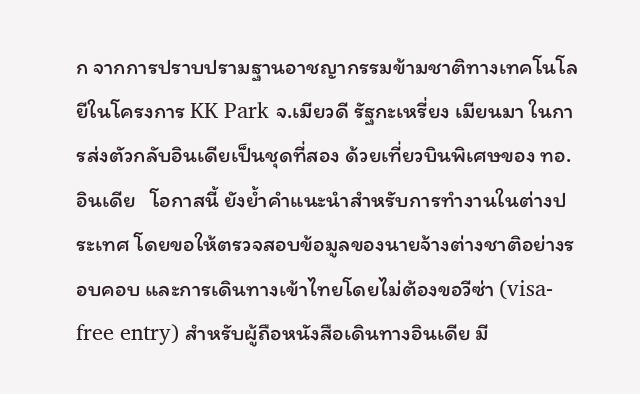ก จากการปราบปรามฐานอาชญากรรมข้ามชาติทางเทคโนโลยีในโครงการ KK Park จ.เมียวดี รัฐกะเหรี่ยง เมียนมา ในการส่งตัวกลับอินเดียเป็นชุดที่สอง ด้วยเที่ยวบินพิเศษของ ทอ.อินเดีย   โอกาสนี้ ยังย้ำคำแนะนำสำหรับการทำงานในต่างประเทศ โดยขอให้ตรวจสอบข้อมูลของนายจ้างต่างชาติอย่างรอบคอบ และการเดินทางเข้าไทยโดยไม่ต้องขอวีซ่า (visa-free entry) สำหรับผู้ถือหนังสือเดินทางอินเดีย มี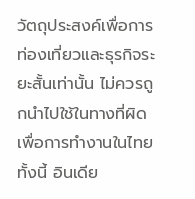วัตถุประสงค์เพื่อการท่องเที่ยวและธุรกิจระยะสั้นเท่านั้น ไม่ควรถูกนำไปใช้ในทางที่ผิดเพื่อการทำงานในไทย ทั้งนี้ อินเดีย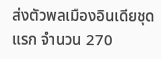ส่งตัวพลเมืองอินเดียชุดแรก จำนวน 270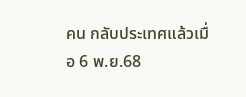คน กลับประเทศแล้วเมื่อ 6 พ.ย.68